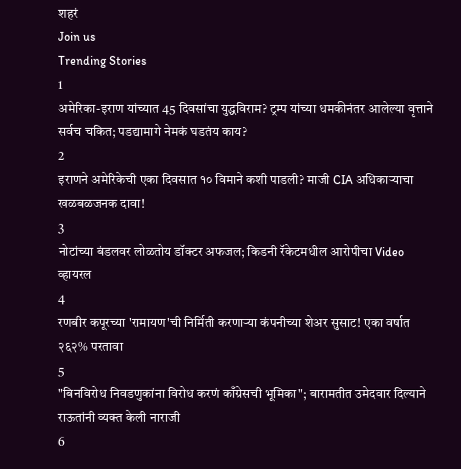शहरं
Join us
Trending Stories
1
अमेरिका-इराण यांच्यात 45 दिवसांचा युद्धविराम? ट्रम्प यांच्या धमकीनंतर आलेल्या वृत्ताने सर्वच चकित; पडद्यामागे नेमकं घडतंय काय?
2
इराणने अमेरिकेची एका दिवसात १० विमाने कशी पाडली? माजी CIA अधिकाऱ्याचा खळबळजनक दावा!
3
नोटांच्या बंडलवर लोळतोय डॉक्टर अफजल; किडनी रॅकेटमधील आरोपीचा Video व्हायरल
4
रणबीर कपूरच्या 'रामायण'ची निर्मिती करणाऱ्या कंपनीच्या शेअर सुसाट! एका वर्षात २६२% परतावा
5
"बिनविरोध निवडणुकांना विरोध करणं काँग्रेसची भूमिका"; बारामतीत उमेदवार दिल्याने राऊतांनी व्यक्त केली नाराजी
6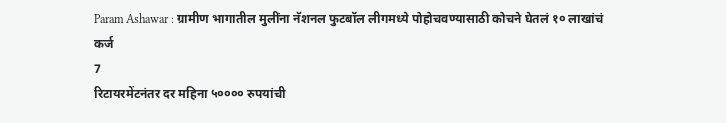Param Ashawar : ग्रामीण भागातील मुलींना नॅशनल फुटबॉल लीगमध्ये पोहोचवण्यासाठी कोचने घेतलं १० लाखांचं कर्ज
7
रिटायरमेंटनंतर दर महिना ५०००० रुपयांची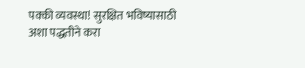पक्की व्यवस्था! सुरक्षित भविष्यासाठी अशा पद्धतीने करा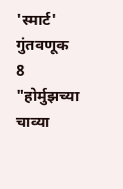'स्मार्ट' गुंतवणूक
8
"होर्मुझच्या चाव्या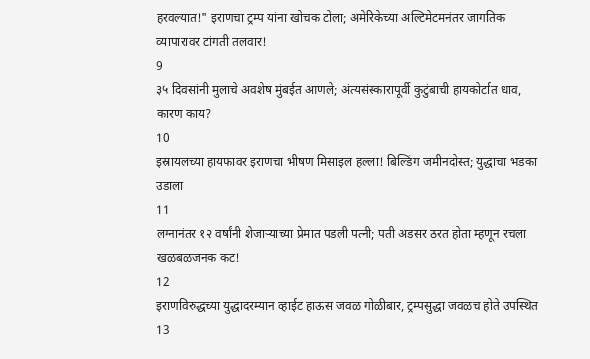हरवल्यात!" इराणचा ट्रम्प यांना खोचक टोला; अमेरिकेच्या अल्टिमेटमनंतर जागतिक व्यापारावर टांगती तलवार!
9
३५ दिवसांनी मुलाचे अवशेष मुंबईत आणले; अंत्यसंस्कारापूर्वी कुटुंबाची हायकोर्टात धाव, कारण काय?
10
इस्रायलच्या हायफावर इराणचा भीषण मिसाइल हल्ला! बिल्डिंग जमीनदोस्त; युद्धाचा भडका उडाला
11
लग्नानंतर १२ वर्षांनी शेजाऱ्याच्या प्रेमात पडली पत्नी; पती अडसर ठरत होता म्हणून रचला खळबळजनक कट!
12
इराणविरुद्धच्या युद्धादरम्यान व्हाईट हाऊस जवळ गोळीबार, ट्रम्पसुद्धा जवळच होते उपस्थित
13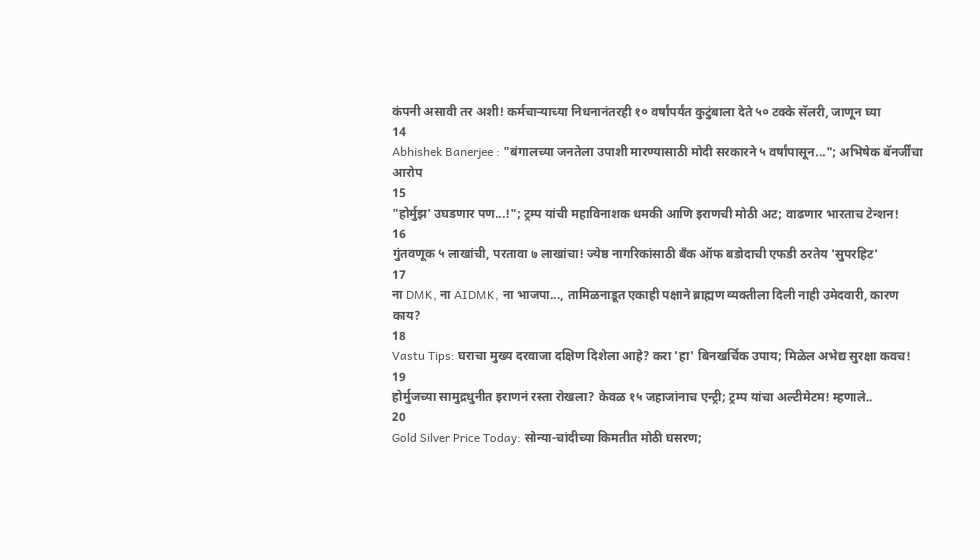कंपनी असावी तर अशी! कर्मचाऱ्याच्या निधनानंतरही १० वर्षांपर्यंत कुटुंबाला देते ५० टक्के सॅलरी, जाणून घ्या
14
Abhishek Banerjee : "बंगालच्या जनतेला उपाशी मारण्यासाठी मोदी सरकारने ५ वर्षांपासून..."; अभिषेक बॅनर्जींचा आरोप
15
"होर्मुझ' उघडणार पण...!"; ट्रम्प यांची महाविनाशक धमकी आणि इराणची मोठी अट; वाढणार भारताच टेन्शन!
16
गुंतवणूक ५ लाखांची, परतावा ७ लाखांचा! ज्येष्ठ नागरिकांसाठी बँक ऑफ बडोदाची एफडी ठरतेय 'सुपरहिट'
17
ना DMK, ना AIDMK, ना भाजपा..., तामिळनाडूत एकाही पक्षाने ब्राह्मण व्यक्तीला दिली नाही उमेदवारी, कारण काय?
18
Vastu Tips: घराचा मुख्य दरवाजा दक्षिण दिशेला आहे? करा 'हा' बिनखर्चिक उपाय; मिळेल अभेद्य सुरक्षा कवच!
19
होर्मुजच्या सामुद्रधुनीत इराणनं रस्ता रोखला? केवळ १५ जहाजांनाच एन्ट्री; ट्रम्प यांचा अल्टीमेटम! म्हणाले..
20
Gold Silver Price Today: सोन्या-चांदीच्या किमतीत मोठी घसरण;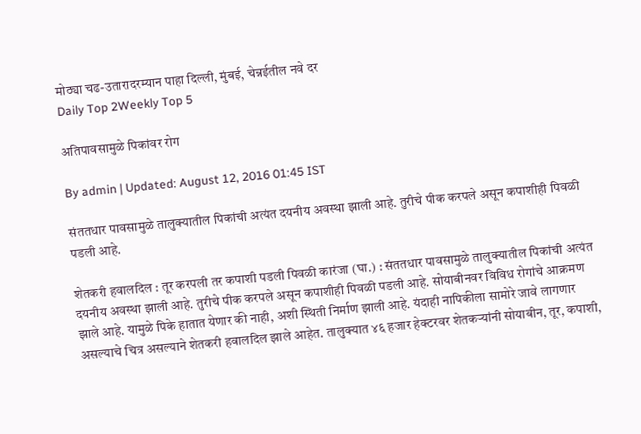मोठ्या चढ-उतारादरम्यान पाहा दिल्ली, मुंबई, चेन्नईतील नवे दर
Daily Top 2Weekly Top 5

अतिपावसामुळे पिकांवर रोग

By admin | Updated: August 12, 2016 01:45 IST

संततधार पावसामुळे तालुक्यातील पिकांची अत्यंत दयनीय अवस्था झाली आहे. तुरीचे पीक करपले असून कपाशीही पिवळी पडली आहे.

शेतकरी हवालदिल : तूर करपली तर कपाशी पडली पिवळी कारंजा (घा.) : संततधार पावसामुळे तालुक्यातील पिकांची अत्यंत दयनीय अवस्था झाली आहे. तुरीचे पीक करपले असून कपाशीही पिवळी पडली आहे. सोयाबीनवर विविध रोगांचे आक्रमण झाले आहे. यामुळे पिके हातात येणार की नाही, अशी स्थिती निर्माण झाली आहे. यंदाही नापिकीला सामोरे जावे लागणार असल्याचे चित्र असल्याने शेतकरी हवालदिल झाले आहेत. तालुक्यात ४६ हजार हेक्टरवर शेतकऱ्यांनी सोयाबीन, तूर, कपाशी,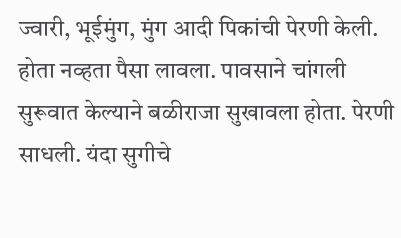ज्वारी, भूईमुंग, मुंग आदी पिकांची पेरणी केली. होता नव्हता पैसा लावला. पावसाने चांगली सुरूवात केल्याने बळीराजा सुखावला होता. पेरणी साधली. यंदा सुगीचे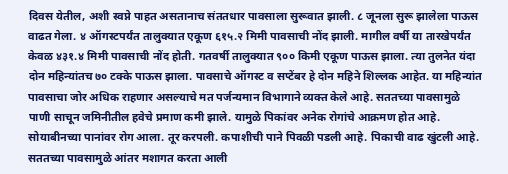दिवस येतील, अशी स्वप्ने पाहत असतानाच संततधार पावसाला सुरूवात झाली. ८ जूनला सुरू झालेला पाऊस वाढत गेला. ४ ऑगस्टपर्यंत तालुक्यात एकूण ६१५.२ मिमी पावसाची नोंद झाली. मागील वर्षी या तारखेपर्यंत केवळ ४३१.४ मिमी पावसाची नोंद होती. गतवर्षी तालुक्यात ९०० किमी एकूण पाऊस झाला. त्या तुलनेत यंदा दोन महिन्यांतच ७० टक्के पाऊस झाला. पावसाचे ऑगस्ट व सप्टेंबर हे दोन महिने शिल्लक आहेत. या महिन्यांत पावसाचा जोर अधिक राहणार असल्याचे मत पर्जन्यमान विभागाने व्यक्त केले आहे. सततच्या पावसामुळे पाणी साचून जमिनीतील हवेचे प्रमाण कमी झाले. यामुळे पिकांवर अनेक रोगांचे आक्रमण होत आहे. सोयाबीनच्या पानांवर रोग आला. तूर करपली. कपाशीची पाने पिवळी पडली आहे. पिकाची वाढ खुंटली आहे. सततच्या पावसामुळे आंतर मशागत करता आली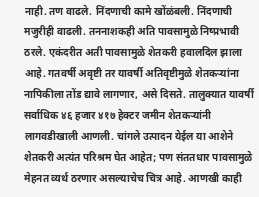नाही. तण वाढले. निंदणाची कामे खोंळंबली. निंदणाची मजुरीही वाढली. तननाशकही अति पावसामुळे निष्प्रभावी ठरले. एकंदरीत अती पावसामुळे शेतकरी हवालदिल झाला आहे. गतवर्षी अवृष्टी तर यावर्षी अतिवृष्टीमुळे शेतकऱ्यांना नापिकीला तोंड द्यावे लागणार, असे दिसते. तालुक्यात यावर्षी सर्वाधिक ४६ हजार ४१७ हेक्टर जमीन शेतकऱ्यांनी लागवडीखाली आणली. चांगले उत्पादन येईल या आशेने शेतकरी अत्यंत परिश्रम घेत आहेत; पण संततधार पावसामुळे मेहनत व्यर्थ ठरणार असल्याचेच चित्र आहे. आणखी काही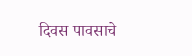दिवस पावसाचे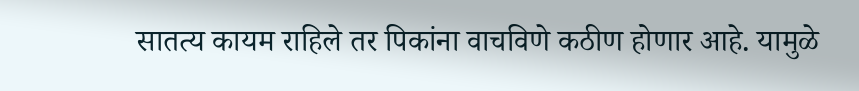सातत्य कायम राहिले तर पिकांना वाचविणे कठीण होणार आहे. यामुळे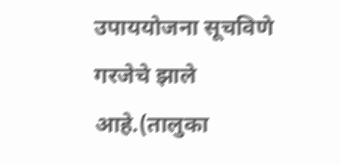उपाययोजना सूचविणे गरजेचे झाले आहे.(तालुका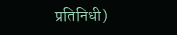प्रतिनिधी)